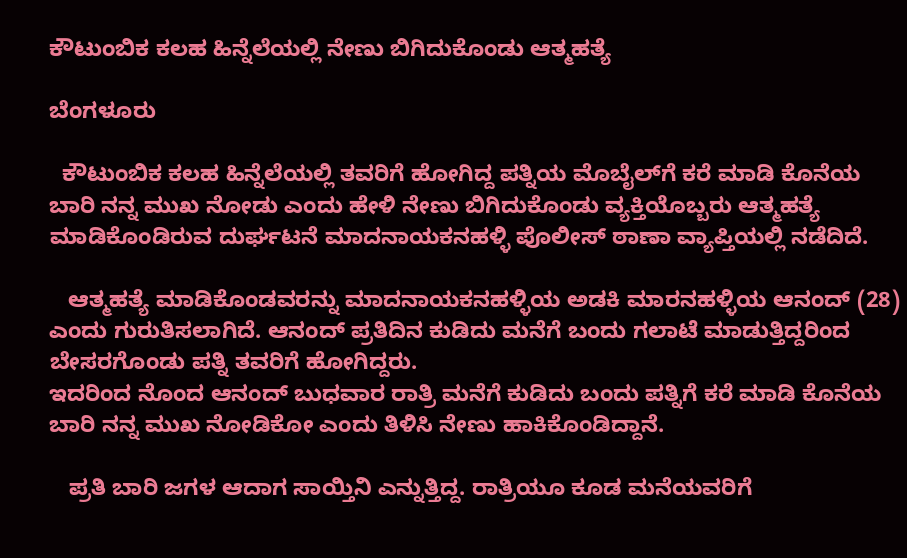ಕೌಟುಂಬಿಕ ಕಲಹ ಹಿನ್ನೆಲೆಯಲ್ಲಿ ನೇಣು ಬಿಗಿದುಕೊಂಡು ಆತ್ಮಹತ್ಯೆ

ಬೆಂಗಳೂರು

  ಕೌಟುಂಬಿಕ ಕಲಹ ಹಿನ್ನೆಲೆಯಲ್ಲಿ ತವರಿಗೆ ಹೋಗಿದ್ದ ಪತ್ನಿಯ ಮೊಬೈಲ್‍ಗೆ ಕರೆ ಮಾಡಿ ಕೊನೆಯ ಬಾರಿ ನನ್ನ ಮುಖ ನೋಡು ಎಂದು ಹೇಳಿ ನೇಣು ಬಿಗಿದುಕೊಂಡು ವ್ಯಕ್ತಿಯೊಬ್ಬರು ಆತ್ಮಹತ್ಯೆ ಮಾಡಿಕೊಂಡಿರುವ ದುರ್ಘಟನೆ ಮಾದನಾಯಕನಹಳ್ಳಿ ಪೊಲೀಸ್ ಠಾಣಾ ವ್ಯಾಪ್ತಿಯಲ್ಲಿ ನಡೆದಿದೆ.

   ಆತ್ಮಹತ್ಯೆ ಮಾಡಿಕೊಂಡವರನ್ನು ಮಾದನಾಯಕನಹಳ್ಳಿಯ ಅಡಕಿ ಮಾರನಹಳ್ಳಿಯ ಆನಂದ್ (28) ಎಂದು ಗುರುತಿಸಲಾಗಿದೆ. ಆನಂದ್ ಪ್ರತಿದಿನ ಕುಡಿದು ಮನೆಗೆ ಬಂದು ಗಲಾಟೆ ಮಾಡುತ್ತಿದ್ದರಿಂದ ಬೇಸರಗೊಂಡು ಪತ್ನಿ ತವರಿಗೆ ಹೋಗಿದ್ದರು.
ಇದರಿಂದ ನೊಂದ ಆನಂದ್ ಬುಧವಾರ ರಾತ್ರಿ ಮನೆಗೆ ಕುಡಿದು ಬಂದು ಪತ್ನಿಗೆ ಕರೆ ಮಾಡಿ ಕೊನೆಯ ಬಾರಿ ನನ್ನ ಮುಖ ನೋಡಿಕೋ ಎಂದು ತಿಳಿಸಿ ನೇಣು ಹಾಕಿಕೊಂಡಿದ್ದಾನೆ.

   ಪ್ರತಿ ಬಾರಿ ಜಗಳ ಆದಾಗ ಸಾಯ್ತಿನಿ ಎನ್ನುತ್ತಿದ್ದ. ರಾತ್ರಿಯೂ ಕೂಡ ಮನೆಯವರಿಗೆ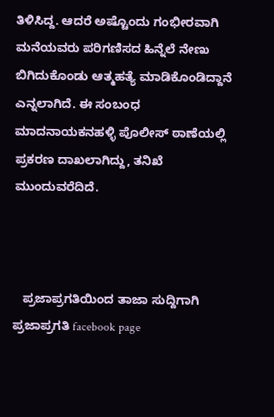ತಿಳಿಸಿದ್ದ. ಆದರೆ ಅಷ್ಟೊಂದು ಗಂಭೀರವಾಗಿ ಮನೆಯವರು ಪರಿಗಣಿಸದ ಹಿನ್ನೆಲೆ ನೇಣು ಬಿಗಿದುಕೊಂಡು ಆತ್ಮಹತ್ಯೆ ಮಾಡಿಕೊಂಡಿದ್ದಾನೆ ಎನ್ನಲಾಗಿದೆ. ಈ ಸಂಬಂಧ ಮಾದನಾಯಕನಹಳ್ಳಿ ಪೊಲೀಸ್ ಠಾಣೆಯಲ್ಲಿ ಪ್ರಕರಣ ದಾಖಲಾಗಿದ್ದು, ತನಿಖೆ ಮುಂದುವರೆದಿದೆ.



   ಪ್ರಜಾಪ್ರಗತಿಯಿಂದ ತಾಜಾ ಸುದ್ದಿಗಾಗಿ ಪ್ರಜಾಪ್ರಗತಿ facebook page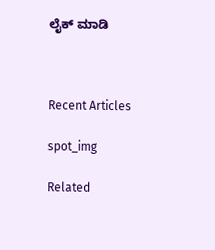ಲೈಕ್ ಮಾಡಿ



Recent Articles

spot_img

Related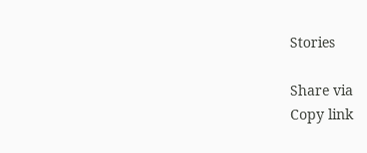Stories

Share via
Copy link